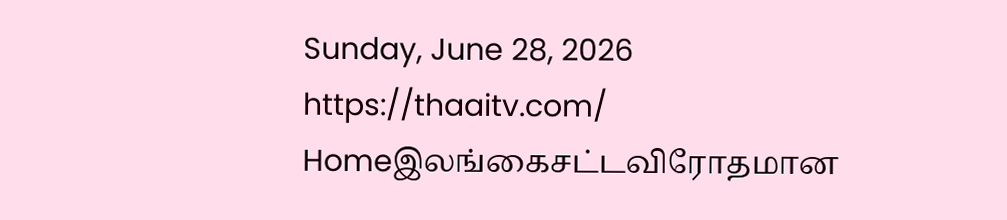Sunday, June 28, 2026
https://thaaitv.com/
Homeஇலங்கைசட்டவிரோதமான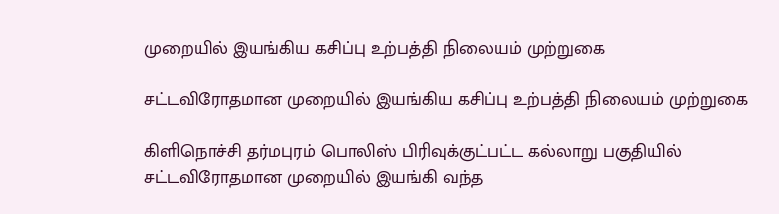முறையில் இயங்கிய கசிப்பு உற்பத்தி நிலையம் முற்றுகை

சட்டவிரோதமான முறையில் இயங்கிய கசிப்பு உற்பத்தி நிலையம் முற்றுகை

கிளிநொச்சி தர்மபுரம் பொலிஸ் பிரிவுக்குட்பட்ட கல்லாறு பகுதியில் சட்டவிரோதமான முறையில் இயங்கி வந்த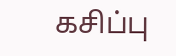கசிப்பு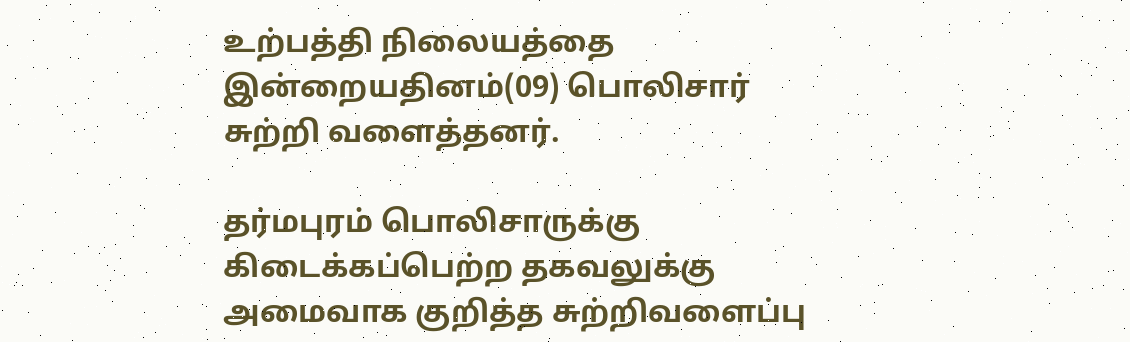உற்பத்தி நிலையத்தை இன்றையதினம்(09) பொலிசார் சுற்றி வளைத்தனர்.

தர்மபுரம் பொலிசாருக்கு கிடைக்கப்பெற்ற தகவலுக்கு அமைவாக குறித்த சுற்றிவளைப்பு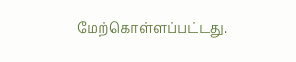மேற்கொள்ளப்பட்டது.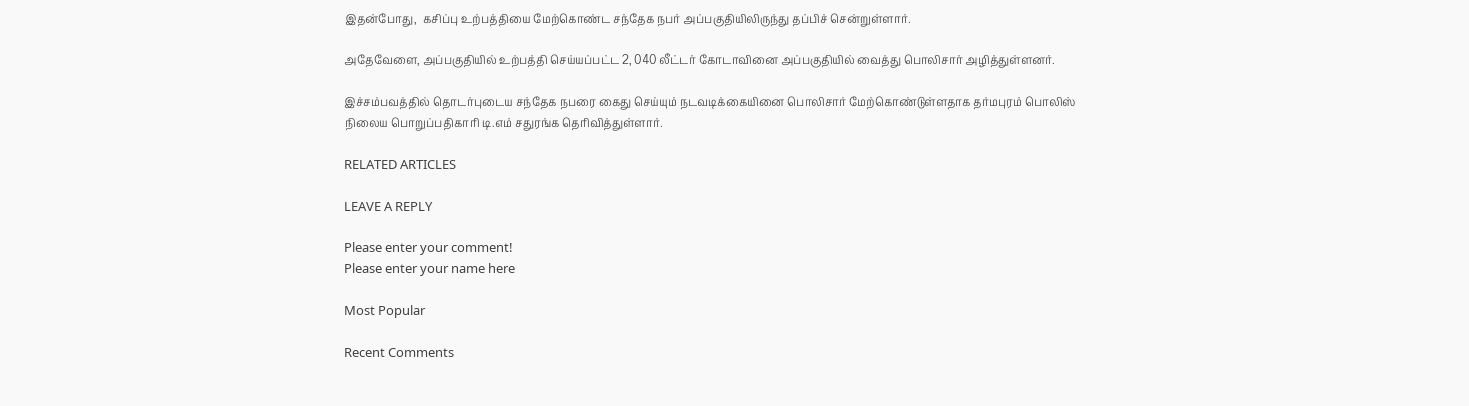இதன்போது,  கசிப்பு உற்பத்தியை மேற்கொண்ட சந்தேக நபர் அப்பகுதியிலிருந்து தப்பிச் சென்றுள்ளார்.

அதேவேளை, அப்பகுதியில் உற்பத்தி செய்யப்பட்ட 2, 040 லீட்டர் கோடாவினை அப்பகுதியில் வைத்து பொலிசார் அழித்துள்ளனர்.

இச்சம்பவத்தில் தொடர்புடைய சந்தேக நபரை கைது செய்யும் நடவடிக்கையினை பொலிசார் மேற்கொண்டுள்ளதாக தர்மபுரம் பொலிஸ் நிலைய பொறுப்பதிகாரி டி.எம் சதுரங்க தெரிவித்துள்ளார்.

RELATED ARTICLES

LEAVE A REPLY

Please enter your comment!
Please enter your name here

Most Popular

Recent Comments